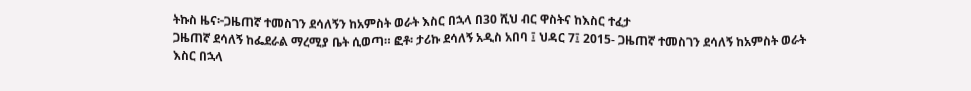ትኩስ ዜና፦ጋዜጠኛ ተመስገን ደሳለኝን ከአምስት ወራት እስር በኋላ በ30 ሺህ ብር ዋስትና ከእስር ተፈታ
ጋዜጠኛ ደሳለኝ ከፌደራል ማረሚያ ቤት ሲወጣ። ፎቶ፡ ታሪኩ ደሳለኝ አዲስ አበባ ፤ ህዳር 7፤ 2015- ጋዜጠኛ ተመስገን ደሳለኝ ከአምስት ወራት እስር በኋላ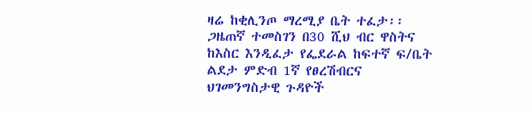ዛሬ ከቂሊንጦ ማረሚያ ቤት ተፈታ፡፡ ጋዜጠኛ ተመስገን በ30 ሺህ ብር ዋስትና ከእስር እንዲፈታ የፌደራል ከፍተኛ ፍ/ቤት ልደታ ምድብ 1ኛ የፀረሽብርና ህገመንግስታዊ ጉዳዮች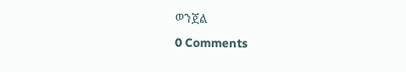ወንጀል
0 Comments